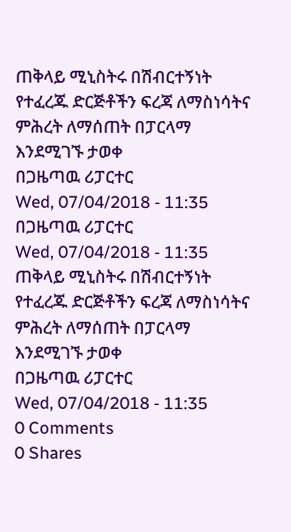ጠቅላይ ሚኒስትሩ በሽብርተኝነት የተፈረጁ ድርጅቶችን ፍረጃ ለማስነሳትና ምሕረት ለማሰጠት በፓርላማ እንደሚገኙ ታወቀ
በጋዜጣዉ ሪፓርተር
Wed, 07/04/2018 - 11:35
በጋዜጣዉ ሪፓርተር
Wed, 07/04/2018 - 11:35
ጠቅላይ ሚኒስትሩ በሽብርተኝነት የተፈረጁ ድርጅቶችን ፍረጃ ለማስነሳትና ምሕረት ለማሰጠት በፓርላማ እንደሚገኙ ታወቀ
በጋዜጣዉ ሪፓርተር
Wed, 07/04/2018 - 11:35
0 Comments
0 Shares